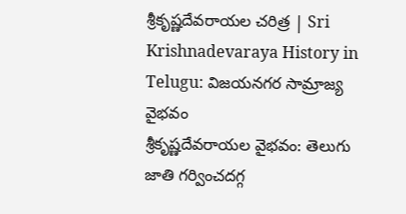శ్రీకృష్ణదేవరాయల చరిత్ర | Sri Krishnadevaraya History in Telugu: విజయనగర సామ్రాజ్య వైభవం
శ్రీకృష్ణదేవరాయల వైభవం: తెలుగు జాతి గర్వించదగ్గ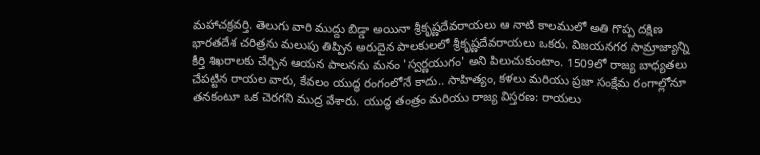మహాచక్రవర్తి. తెలుగు వారి ముద్దు బిడ్డా అయినా శ్రీకృష్ణదేవరాయలు ఆ నాటి కాలములో అతి గొప్ప దక్షిణ భారతదేశ చరిత్రను మలుపు తిప్పిన అరుదైన పాలకులలో శ్రీకృష్ణదేవరాయలు ఒకరు. విజయనగర సామ్రాజ్యాన్ని కీర్తి శిఖరాలకు చేర్చిన ఆయన పాలనను మనం 'స్వర్ణయుగం' అని పిలుచుకుంటాం. 1509లో రాజ్య బాధ్యతలు చేపట్టిన రాయల వారు, కేవలం యుద్ధ రంగంలోనే కాదు.. సాహిత్యం, కళలు మరియు ప్రజా సంక్షేమ రంగాల్లోనూ తనకంటూ ఒక చెరగని ముద్ర వేశారు. యుద్ధ తంత్రం మరియు రాజ్య విస్తరణ: రాయలు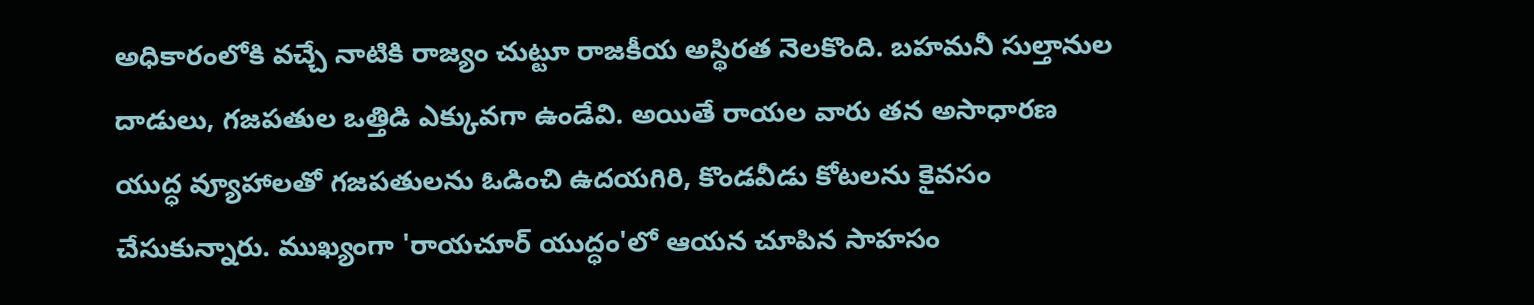అధికారంలోకి వచ్చే నాటికి రాజ్యం చుట్టూ రాజకీయ అస్థిరత నెలకొంది. బహమనీ సుల్తానుల దాడులు, గజపతుల ఒత్తిడి ఎక్కువగా ఉండేవి. అయితే రాయల వారు తన అసాధారణ యుద్ధ వ్యూహాలతో గజపతులను ఓడించి ఉదయగిరి, కొండవీడు కోటలను కైవసం చేసుకున్నారు. ముఖ్యంగా 'రాయచూర్ యుద్ధం'లో ఆయన చూపిన సాహసం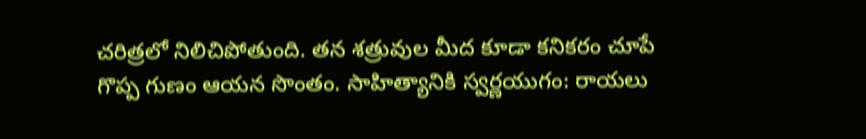చరిత్రలో నిలిచిపోతుంది. తన శత్రువుల మీద కూడా కనికరం చూపే గొప్ప గుణం ఆయన సొంతం. సాహిత్యానికి స్వర్ణయుగం: రాయలు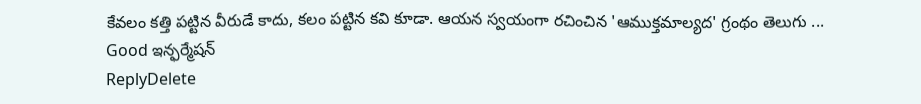కేవలం కత్తి పట్టిన వీరుడే కాదు, కలం పట్టిన కవి కూడా. ఆయన స్వయంగా రచించిన 'ఆముక్తమాల్యద' గ్రంథం తెలుగు ...
Good ఇన్ఫర్మేషన్
ReplyDelete